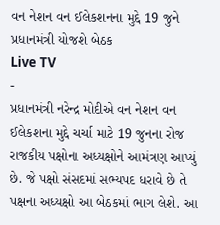વન નેશન વન ઈલેકશનના મુદ્દે 19 જુને પ્રધાનમંત્રી યોજશે બેઠક
Live TV
-
પ્રધાનમંત્રી નરેન્દ્ર મોદીએ વન નેશન વન ઈલેકશના મુદ્દે ચર્ચા માટે 19 જુનના રોજ રાજકીય પક્ષોના અધ્યક્ષોને આમંત્રણ આપ્યું છે. જે પક્ષો સંસદમાં સભ્યપદ ધરાવે છે તે પક્ષના અધ્યક્ષો આ બેઠકમાં ભાગ લેશે. આ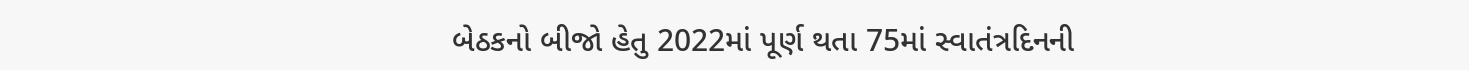બેઠકનો બીજો હેતુ 2022માં પૂર્ણ થતા 75માં સ્વાતંત્રદિનની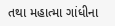તથા મહાત્મા ગાંધીના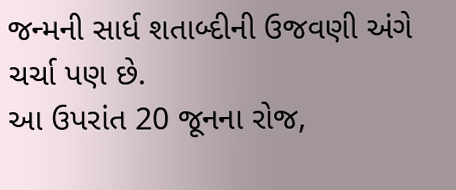જન્મની સાર્ધ શતાબ્દીની ઉજવણી અંગે ચર્ચા પણ છે.
આ ઉપરાંત 20 જૂનના રોજ,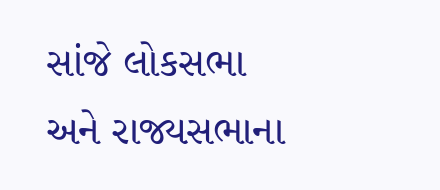સાંજે લોકસભા અને રાજ્યસભાના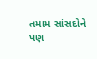તમામ સાંસદોને પણ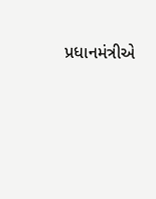પ્રધાનમંત્રીએ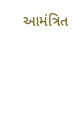આમંત્રિત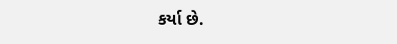કર્યા છે.